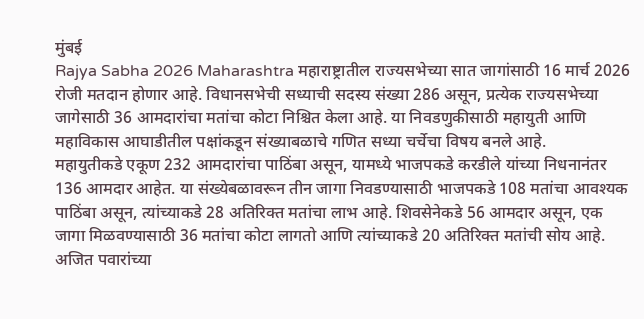मुंबई
Rajya Sabha 2026 Maharashtra महाराष्ट्रातील राज्यसभेच्या सात जागांसाठी 16 मार्च 2026 रोजी मतदान होणार आहे. विधानसभेची सध्याची सदस्य संख्या 286 असून, प्रत्येक राज्यसभेच्या जागेसाठी 36 आमदारांचा मतांचा कोटा निश्चित केला आहे. या निवडणुकीसाठी महायुती आणि महाविकास आघाडीतील पक्षांकडून संख्याबळाचे गणित सध्या चर्चेचा विषय बनले आहे.
महायुतीकडे एकूण 232 आमदारांचा पाठिंबा असून, यामध्ये भाजपकडे करडीले यांच्या निधनानंतर 136 आमदार आहेत. या संख्येबळावरून तीन जागा निवडण्यासाठी भाजपकडे 108 मतांचा आवश्यक पाठिंबा असून, त्यांच्याकडे 28 अतिरिक्त मतांचा लाभ आहे. शिवसेनेकडे 56 आमदार असून, एक जागा मिळवण्यासाठी 36 मतांचा कोटा लागतो आणि त्यांच्याकडे 20 अतिरिक्त मतांची सोय आहे. अजित पवारांच्या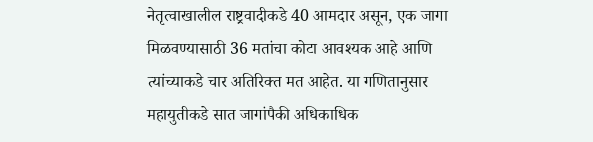नेतृत्वाखालील राष्ट्रवादीकडे 40 आमदार असून, एक जागा मिळवण्यासाठी 36 मतांचा कोटा आवश्यक आहे आणि त्यांच्याकडे चार अतिरिक्त मत आहेत. या गणितानुसार महायुतीकडे सात जागांपैकी अधिकाधिक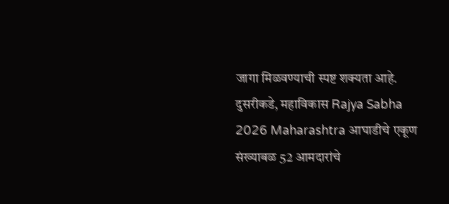जागा मिळवण्याची स्पष्ट शक्यता आहे.
दुसरीकडे, महाविकास Rajya Sabha 2026 Maharashtra आघाडीचे एकूण संख्याबळ 52 आमदारांचे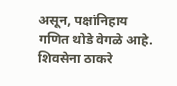असून, पक्षांनिहाय गणित थोडे वेगळे आहे. शिवसेना ठाकरे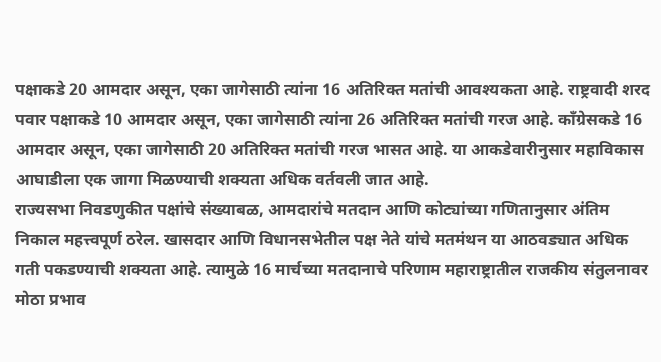पक्षाकडे 20 आमदार असून, एका जागेसाठी त्यांना 16 अतिरिक्त मतांची आवश्यकता आहे. राष्ट्रवादी शरद पवार पक्षाकडे 10 आमदार असून, एका जागेसाठी त्यांना 26 अतिरिक्त मतांची गरज आहे. काँग्रेसकडे 16 आमदार असून, एका जागेसाठी 20 अतिरिक्त मतांची गरज भासत आहे. या आकडेवारीनुसार महाविकास आघाडीला एक जागा मिळण्याची शक्यता अधिक वर्तवली जात आहे.
राज्यसभा निवडणुकीत पक्षांचे संख्याबळ, आमदारांचे मतदान आणि कोट्यांच्या गणितानुसार अंतिम निकाल महत्त्वपूर्ण ठरेल. खासदार आणि विधानसभेतील पक्ष नेते यांचे मतमंथन या आठवड्यात अधिक गती पकडण्याची शक्यता आहे. त्यामुळे 16 मार्चच्या मतदानाचे परिणाम महाराष्ट्रातील राजकीय संतुलनावर मोठा प्रभाव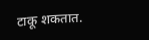टाकू शकतात.